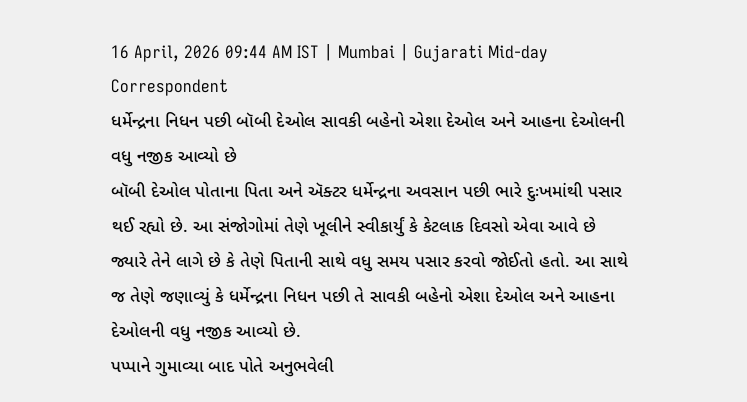16 April, 2026 09:44 AM IST | Mumbai | Gujarati Mid-day Correspondent
ધર્મેન્દ્રના નિધન પછી બૉબી દેઓલ સાવકી બહેનો એશા દેઓલ અને આહના દેઓલની વધુ નજીક આવ્યો છે
બૉબી દેઓલ પોતાના પિતા અને ઍક્ટર ધર્મેન્દ્રના અવસાન પછી ભારે દુઃખમાંથી પસાર થઈ રહ્યો છે. આ સંજોગોમાં તેણે ખૂલીને સ્વીકાર્યું કે કેટલાક દિવસો એવા આવે છે જ્યારે તેને લાગે છે કે તેણે પિતાની સાથે વધુ સમય પસાર કરવો જોઈતો હતો. આ સાથે જ તેણે જણાવ્યું કે ધર્મેન્દ્રના નિધન પછી તે સાવકી બહેનો એશા દેઓલ અને આહના દેઓલની વધુ નજીક આવ્યો છે.
પપ્પાને ગુમાવ્યા બાદ પોતે અનુભવેલી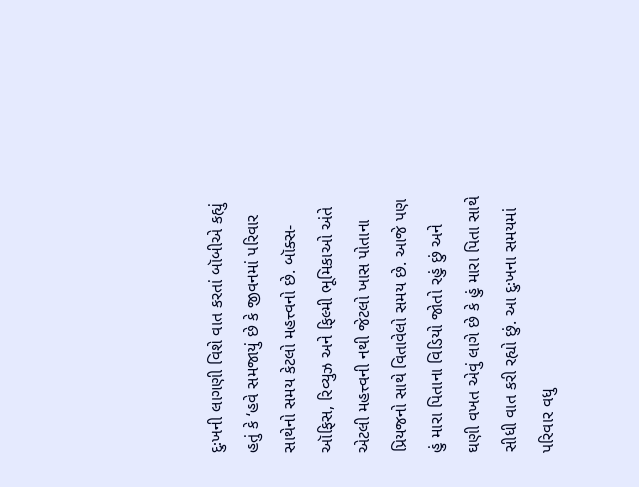દુઃખની લાગણી વિશે વાત કરતાં બૉબીએ કહ્યું હતું કે ‘હવે સમજાયું છે કે જીવનમાં પરિવાર સાથેનો સમય કેટલો મહત્ત્વનો છે. બૉક્સ-ઑફિસ, રિવ્યુઝ અને ફિલ્મી ભૂમિકાઓ અંતે એટલી મહત્ત્વની નથી જેટલો ખાસ પોતાના પ્રિયજનો સાથે વિતાવેલો સમય છે. આજે પણ હું મારા પિતાના વિડિયો જોતો રહું છું અને ઘણી વખત એવું લાગે છે કે હું મારા પિતા સાથે સીધી વાત કરી રહ્યો છું. આ દુઃખના સમયમાં પરિવાર વધુ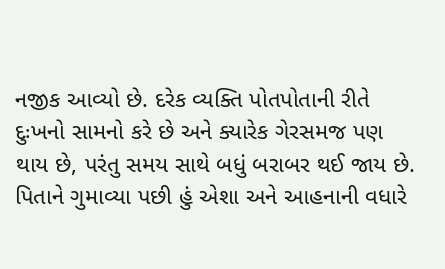નજીક આવ્યો છે. દરેક વ્યક્તિ પોતપોતાની રીતે દુઃખનો સામનો કરે છે અને ક્યારેક ગેરસમજ પણ થાય છે, પરંતુ સમય સાથે બધું બરાબર થઈ જાય છે. પિતાને ગુમાવ્યા પછી હું એશા અને આહનાની વધારે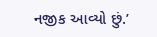નજીક આવ્યો છું.’